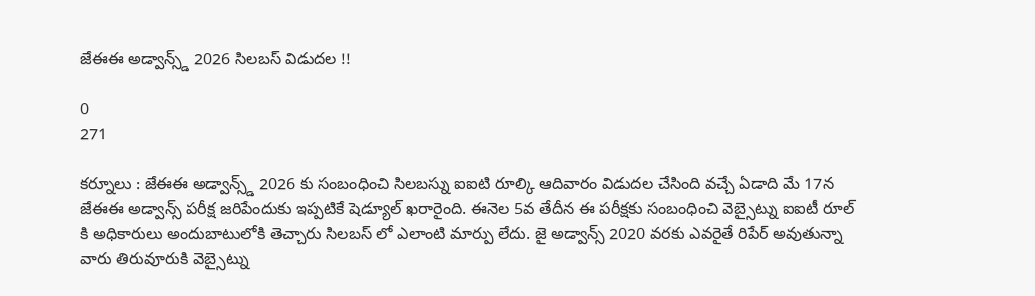జేఈఈ అడ్వాన్స్డ్ 2026 సిలబస్ విడుదల !!

0
271

కర్నూలు : జేఈఈ అడ్వాన్స్డ్ 2026 కు సంబంధించి సిలబస్ను ఐఐటి రూల్కి ఆదివారం విడుదల చేసింది వచ్చే ఏడాది మే 17న జేఈఈ అడ్వాన్స్ పరీక్ష జరిపేందుకు ఇప్పటికే షెడ్యూల్ ఖరారైంది. ఈనెల 5వ తేదీన ఈ పరీక్షకు సంబంధించి వెబ్సైట్ను ఐఐటీ రూల్ కి అధికారులు అందుబాటులోకి తెచ్చారు సిలబస్ లో ఎలాంటి మార్పు లేదు. జై అడ్వాన్స్ 2020 వరకు ఎవరైతే రిపేర్ అవుతున్నా వారు తిరువూరుకి వెబ్సైట్ను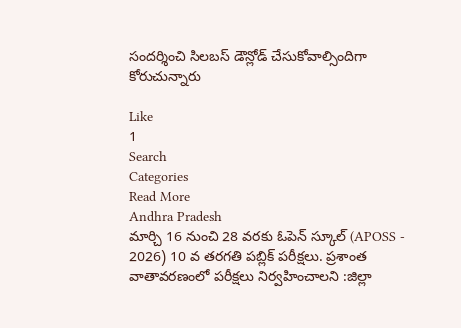సందర్శించి సిలబస్ డౌన్లోడ్ చేసుకోవాల్సిందిగా కోరుచున్నారు

Like
1
Search
Categories
Read More
Andhra Pradesh
మార్చి 16 నుంచి 28 వరకు ఓపెన్ స్కూల్ (APOSS - 2026) 10 వ తరగతి పబ్లిక్ పరీక్షలు. ప్రశాంత వాతావరణంలో పరీక్షలు నిర్వహించాలని :జిల్లా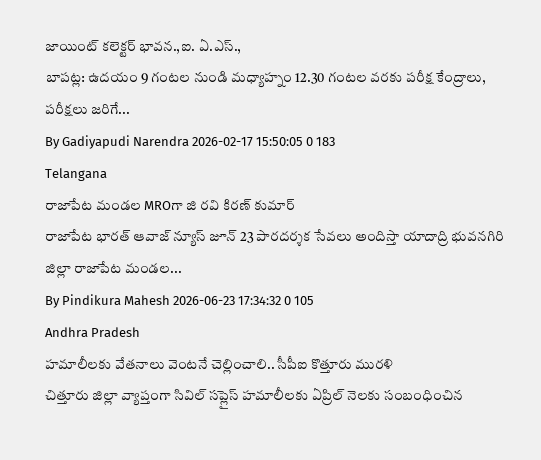జాయింట్ కలెక్టర్ భావన.,ఐ. ఏ.ఎస్.,
బాపట్ల: ఉదయం 9 గంటల నుండి మధ్యాహ్నం 12.30 గంటల వరకు పరీక్ష కేంద్రాలు,  పరీక్షలు జరిగే...
By Gadiyapudi Narendra 2026-02-17 15:50:05 0 183
Telangana
రాజాపేట మండల MROగా జి రవి కిరణ్ కుమార్
రాజాపేట భారత్ ఆవాజ్ న్యూస్ జూన్ 23 పారదర్శక సేవలు అందిస్తా యాదాద్రి భువనగిరి జిల్లా రాజాపేట మండల...
By Pindikura Mahesh 2026-06-23 17:34:32 0 105
Andhra Pradesh
హమాలీలకు వేతనాలు వెంటనే చెల్లించాలి.. సీపీఐ కొత్తూరు మురళి
చిత్తూరు జిల్లా వ్యాప్తంగా సివిల్ సప్లైస్ హమాలీలకు ఏప్రిల్ నెలకు సంబంధించిన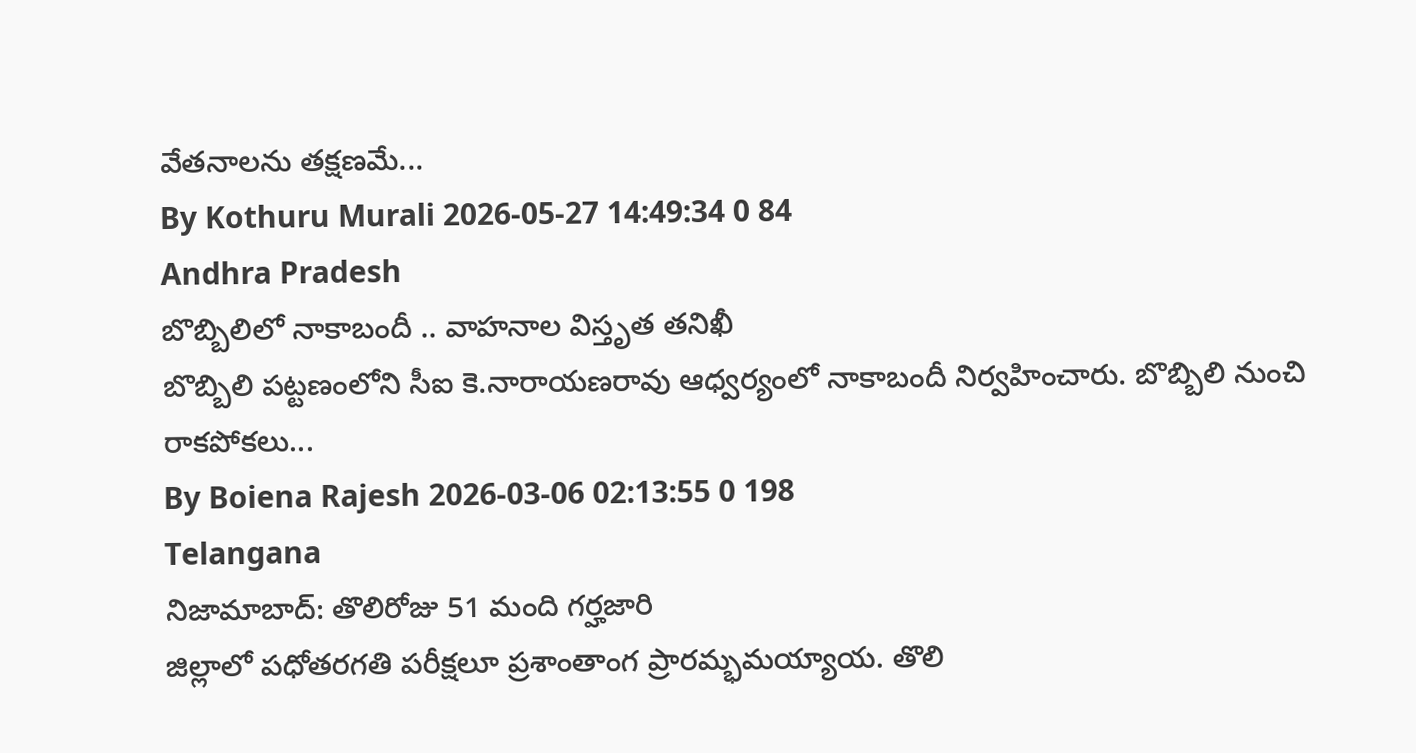వేతనాలను తక్షణమే...
By Kothuru Murali 2026-05-27 14:49:34 0 84
Andhra Pradesh
బొబ్బిలిలో నాకాబందీ .. వాహనాల విస్తృత తనిఖీ
బొబ్బిలి పట్టణంలోని సీఐ కె.నారాయణరావు ఆధ్వర్యంలో నాకాబందీ నిర్వహించారు. బొబ్బిలి నుంచి రాకపోకలు...
By Boiena Rajesh 2026-03-06 02:13:55 0 198
Telangana
నిజామాబాద్: తొలిరోజు 51 మంది గర్హజారి
జిల్లాలో పధోతరగతి పరీక్షలూ ప్రశాంతాంగ ప్రారమ్భమయ్యాయ. తొలి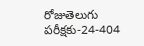రోజుతెలుగు పరీక్షకు-24-404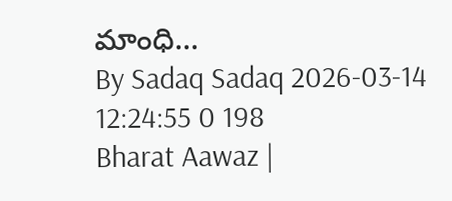మాంధి...
By Sadaq Sadaq 2026-03-14 12:24:55 0 198
Bharat Aawaz |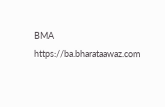BMA https://ba.bharataawaz.com